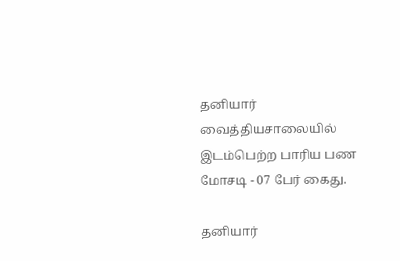தனியார் வைத்தியசாலையில் இடம்பெற்ற பாரிய பண மோசடி - 07 பேர் கைது.

தனியார்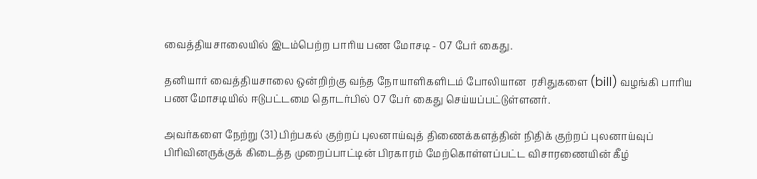வைத்தியசாலையில் இடம்பெற்ற பாரிய பண மோசடி - 07 பேர் கைது.

தனியார் வைத்தியசாலை ஒன்றிற்கு வந்த நோயாளிகளிடம் போலியான  ரசிதுகளை (bill) வழங்கி பாரிய பண மோசடியில் ஈடுபட்டமை தொடர்பில் 07 பேர் கைது செய்யப்பட்டுள்ளனர்.

அவர்களை நேற்று (31) பிற்பகல் குற்றப் புலனாய்வுத் திணைக்களத்தின் நிதிக் குற்றப் புலனாய்வுப் பிரிவினருக்குக் கிடைத்த முறைப்பாட்டின் பிரகாரம் மேற்கொள்ளப்பட்ட விசாரணையின் கீழ்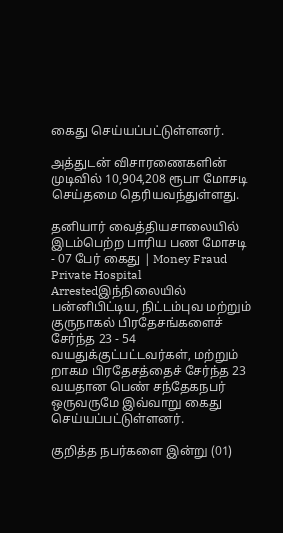கைது செய்யப்பட்டுள்ளனர்.

அத்துடன் விசாரணைகளின் முடிவில் 10,904,208 ரூபா மோசடி செய்தமை தெரியவந்துள்ளது.

தனியார் வைத்தியசாலையில் இடம்பெற்ற பாரிய பண மோசடி - 07 பேர் கைது | Money Fraud Private Hospital Arrestedஇந்நிலையில் பன்னிபிட்டிய, நிட்டம்புவ மற்றும் குருநாகல் பிரதேசங்களைச் சேர்ந்த 23 - 54 வயதுக்குட்பட்டவர்கள், மற்றும் றாகம பிரதேசத்தைச் சேர்ந்த 23 வயதான பெண் சந்தேகநபர் ஒருவருமே இவ்வாறு கைது செய்யப்பட்டுள்ளனர்.

குறித்த நபர்களை இன்று (01)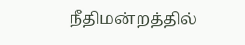நீதிமன்றத்தில்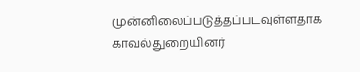முன்னிலைப்படுத்தப்படவுள்ளதாக காவல்துறையினர்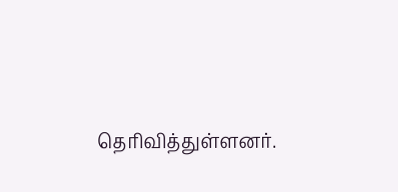தெரிவித்துள்ளனர்.